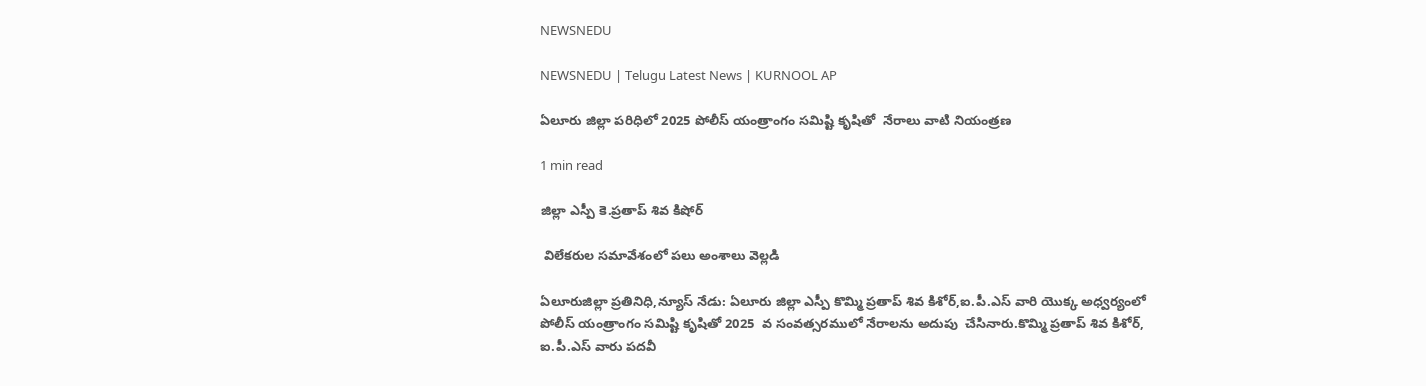NEWSNEDU

NEWSNEDU | Telugu Latest News | KURNOOL AP

ఏలూరు జిల్లా పరిధిలో 2025 పోలీస్ యంత్రాంగం సమిష్టి కృషితో  నేరాలు వాటి నియంత్రణ

1 min read

జిల్లా ఎస్పీ కె.ప్రతాప్ శివ కిషోర్

 విలేకరుల సమావేశంలో పలు అంశాలు వెల్లడి

ఏలూరుజిల్లా ప్రతినిధి,న్యూస్ నేడు: ఏలూరు జిల్లా ఎస్పీ కొమ్మి ప్రతాప్ శివ కిశోర్,ఐ.పీ.ఎస్ వారి యొక్క అధ్వర్యంలో  పోలీస్ యంత్రాంగం సమిష్టి కృషితో 2025  వ సంవత్సరములో నేరాలను అదుపు  చేసినారు.కొమ్మి ప్రతాప్ శివ కిశోర్, ఐ.పీ.ఎస్ వారు పదవీ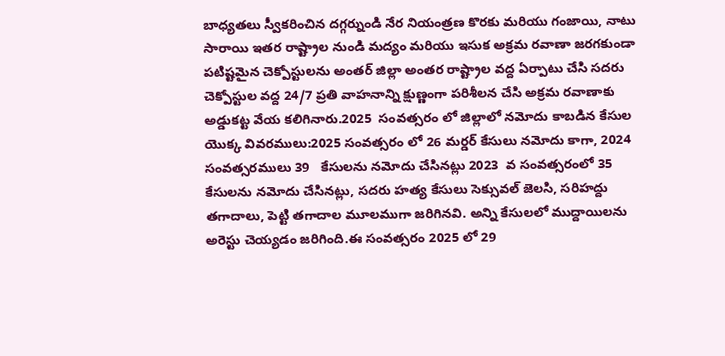బాధ్యతలు స్వీకరించిన దగ్గర్నుండి నేర నియంత్రణ కొరకు మరియు గంజాయి, నాటు సారాయి ఇతర రాష్ట్రాల నుండి మద్యం మరియు ఇసుక అక్రమ రవాణా జరగకుండా పటిష్టమైన చెక్పోస్టులను అంతర్ జిల్లా అంతర రాష్ట్రాల వద్ద ఏర్పాటు చేసి సదరు చెక్పోస్టుల వద్ద 24/7 ప్రతి వాహనాన్ని క్షుణ్ణంగా పరిశీలన చేసి అక్రమ రవాణాకు అడ్డుకట్ట వేయ కలిగినారు.2025  సంవత్సరం లో జిల్లాలో నమోదు కాబడిన కేసుల యొక్క వివరములు:2025 సంవత్సరం లో 26 మర్డర్ కేసులు నమోదు కాగా, 2024  సంవత్సరములు 39   కేసులను నమోదు చేసినట్లు 2023  వ సంవత్సరంలో 35   కేసులను నమోదు చేసినట్లు, సదరు హత్య కేసులు సెక్సువల్ జెలసి, సరిహద్దు తగాదాలు, పెట్టి తగాదాల మూలముగా జరిగినవి. అన్ని కేసులలో ముద్దాయిలను అరెస్టు చెయ్యడం జరిగింది.ఈ సంవత్సరం 2025 లో 29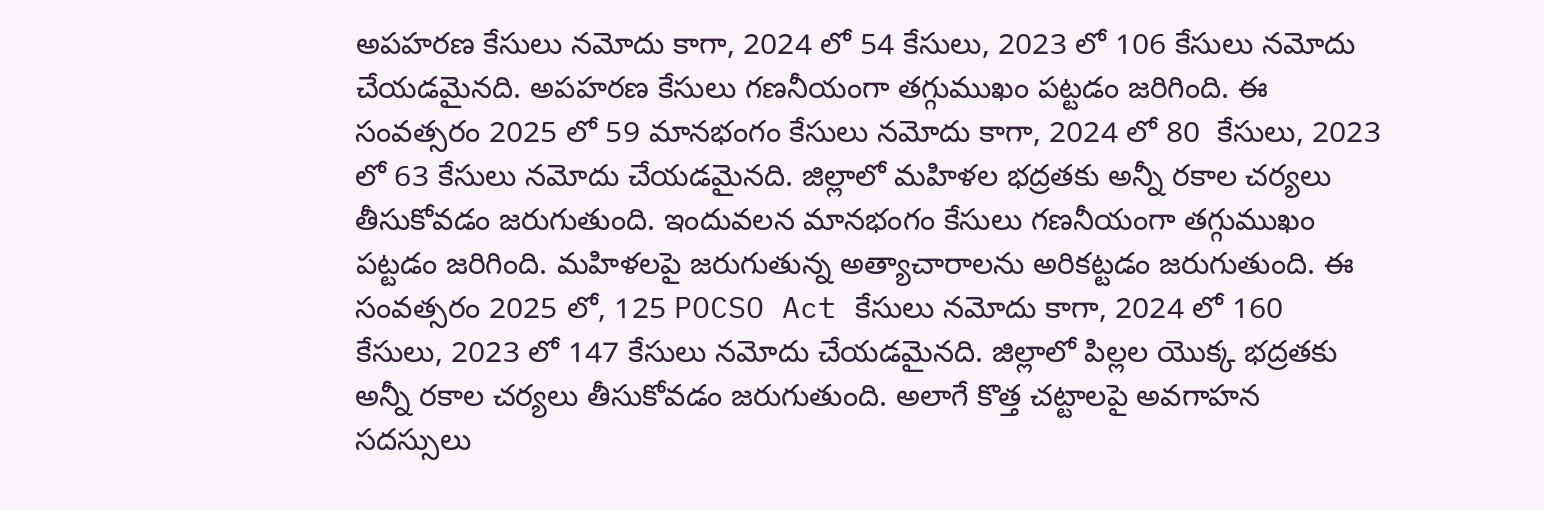అపహరణ కేసులు నమోదు కాగా, 2024 లో 54 కేసులు, 2023 లో 106 కేసులు నమోదు చేయడమైనది. అపహరణ కేసులు గణనీయంగా తగ్గుముఖం పట్టడం జరిగింది. ఈ సంవత్సరం 2025 లో 59 మానభంగం కేసులు నమోదు కాగా, 2024 లో 80  కేసులు, 2023 లో 63 కేసులు నమోదు చేయడమైనది. జిల్లాలో మహిళల భద్రతకు అన్నీ రకాల చర్యలు తీసుకోవడం జరుగుతుంది. ఇందువలన మానభంగం కేసులు గణనీయంగా తగ్గుముఖం పట్టడం జరిగింది. మహిళలపై జరుగుతున్న అత్యాచారాలను అరికట్టడం జరుగుతుంది. ఈ సంవత్సరం 2025 లో, 125 POCSO Act కేసులు నమోదు కాగా, 2024 లో 160  కేసులు, 2023 లో 147 కేసులు నమోదు చేయడమైనది. జిల్లాలో పిల్లల యొక్క భద్రతకు అన్నీ రకాల చర్యలు తీసుకోవడం జరుగుతుంది. అలాగే కొత్త చట్టాలపై అవగాహన సదస్సులు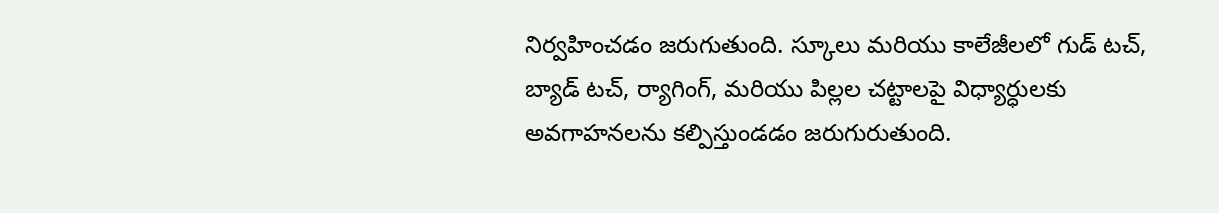నిర్వహించడం జరుగుతుంది. స్కూలు మరియు కాలేజీలలో గుడ్ టచ్, బ్యాడ్ టచ్, ర్యాగింగ్, మరియు పిల్లల చట్టాలపై విధ్యార్ధులకు అవగాహనలను కల్పిస్తుండడం జరుగురుతుంది.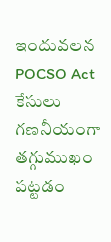ఇందువలన POCSO Act కేసులు గణనీయంగా తగ్గుముఖం పట్టడం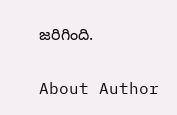జరిగింది.

About Author